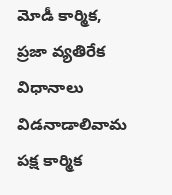మోడీ కార్మిక, ప్రజా వ్యతిరేక విధానాలు విడనాడాలివామ పక్ష కార్మిక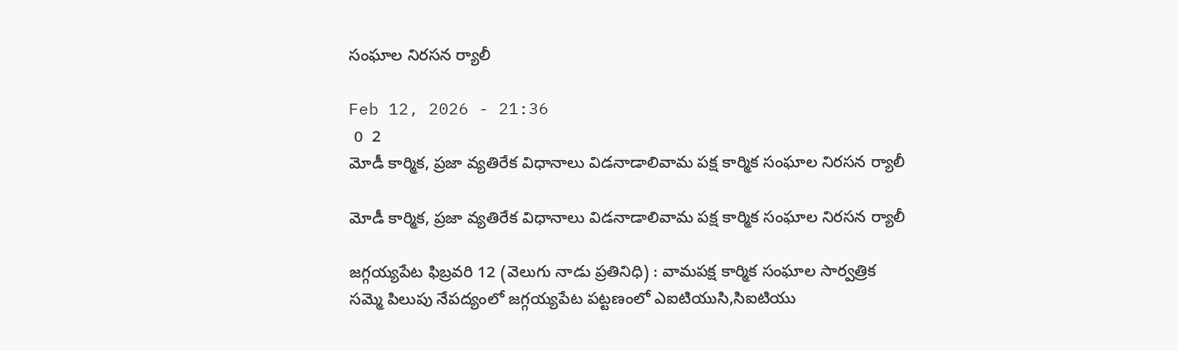సంఘాల నిరసన ర్యాలీ

Feb 12, 2026 - 21:36
 0  2
మోడీ కార్మిక, ప్రజా వ్యతిరేక విధానాలు విడనాడాలివామ పక్ష కార్మిక సంఘాల నిరసన ర్యాలీ

మోడీ కార్మిక, ప్రజా వ్యతిరేక విధానాలు విడనాడాలివామ పక్ష కార్మిక సంఘాల నిరసన ర్యాలీ

జగ్గయ్యపేట ఫిబ్రవరి 12 (వెలుగు నాడు ప్రతినిధి) : వామపక్ష కార్మిక సంఘాల సార్వత్రిక సమ్మె పిలుపు నేపద్యంలో జగ్గయ్యపేట పట్టణంలో ఎఐటియుసి,సిఐటియు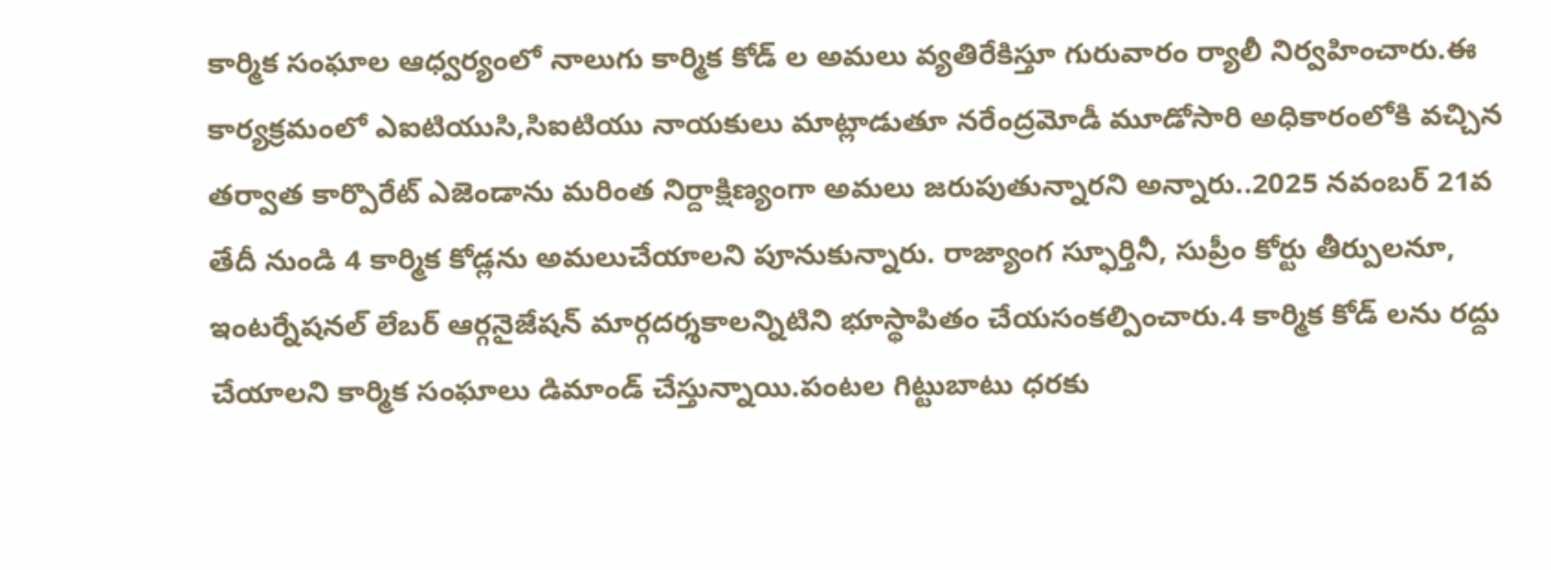కార్మిక సంఘాల ఆధ్వర్యంలో నాలుగు కార్మిక కోడ్ ల అమలు వ్యతిరేకిస్తూ గురువారం ర్యాలీ నిర్వహించారు.ఈ కార్యక్రమంలో ఎఐటియుసి,సిఐటియు నాయకులు మాట్లాడుతూ నరేంద్రమోడీ మూడోసారి అధికారంలోకి వచ్చిన తర్వాత కార్పొరేట్ ఎజెండాను మరింత నిర్దాక్షిణ్యంగా అమలు జరుపుతున్నారని అన్నారు..2025 నవంబర్ 21వ తేదీ నుండి 4 కార్మిక కోడ్లను అమలుచేయాలని పూనుకున్నారు. రాజ్యాంగ స్ఫూర్తినీ, సుప్రీం కోర్టు తీర్పులనూ, ఇంటర్నేషనల్ లేబర్ ఆర్గనైజేషన్ మార్గదర్శకాలన్నిటిని భూస్థాపితం చేయసంకల్పించారు.4 కార్మిక కోడ్ లను రద్దు చేయాలని కార్మిక సంఘాలు డిమాండ్ చేస్తున్నాయి.పంటల గిట్టుబాటు ధరకు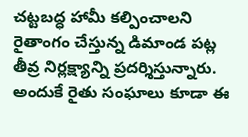చట్టబద్ధ హామీ కల్పించాలని రైతాంగం చేస్తున్న డిమాండ పట్ల తీవ్ర నిర్లక్ష్యాన్ని ప్రదర్శిస్తున్నారు. అందుకే రైతు సంఘాలు కూడా ఈ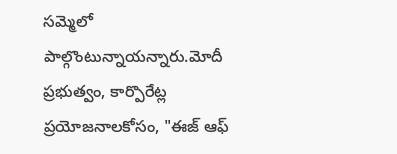సమ్మెలో పాల్గొంటున్నాయన్నారు.మోదీ ప్రభుత్వం, కార్పొరేట్ల ప్రయోజనాలకోసం, "ఈజ్ ఆఫ్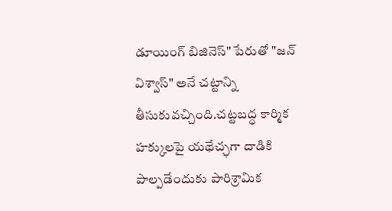డూయింగ్ బిజినెస్" పేరుతో "జన్ విశ్వాస్" అనే చట్టాన్ని తీసుకువచ్చింది.చట్టబద్ధ కార్మిక హక్కులపై యథేచ్ఛగా దాడికి పాల్పడేందుకు పారిశ్రామిక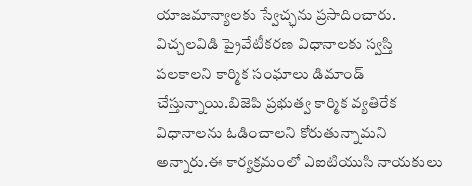యాజమాన్యాలకు స్వేచ్ఛను ప్రసాదించారు. విచ్చలవిడి ప్రైవేటీకరణ విధానాలకు స్వస్తి పలకాలని కార్మిక సంఘాలు డిమాండ్ చేస్తున్నాయి.బిజెపి ప్రభుత్వ కార్మిక వ్యతిరేక విధానాలను ఓడించాలని కోరుతున్నామని అన్నారు.ఈ కార్యక్రమంలో ఎఐటియుసి నాయకులు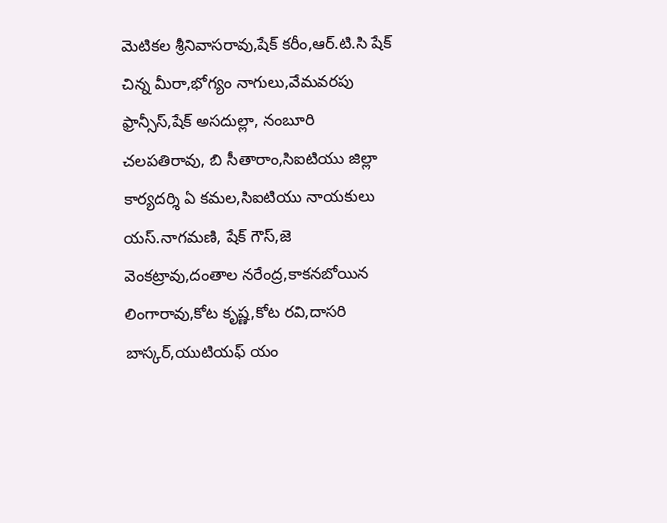మెటికల శ్రీనివాసరావు,షేక్ కరీం,ఆర్.టి.సి షేక్ చిన్న మీరా,భోగ్యం నాగులు,వేమవరపు ఫ్రాన్సీస్,షేక్ అసదుల్లా, నంబూరి చలపతిరావు, బి సీతారాం,సిఐటియు జిల్లా కార్యదర్శి ఏ కమల,సిఐటియు నాయకులు యస్.నాగమణి, షేక్ గౌస్,జె వెంకట్రావు,దంతాల నరేంద్ర,కాకనబోయిన లింగారావు,కోట కృష్ణ,కోట రవి,దాసరి బాస్కర్,యుటియఫ్ యం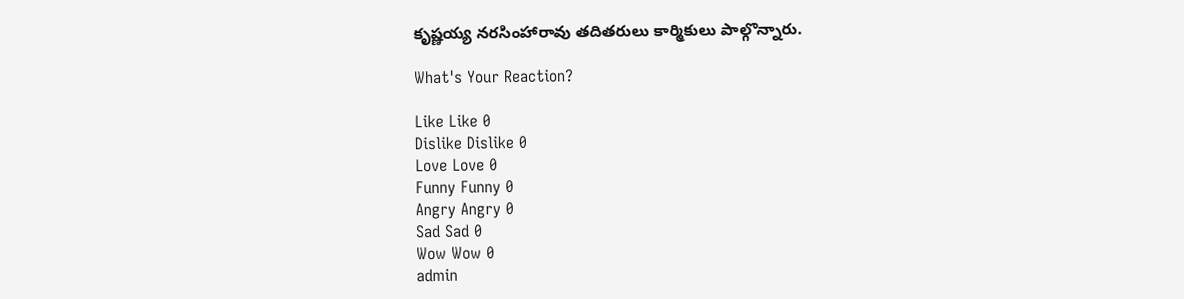కృష్ణయ్య నరసింహారావు తదితరులు కార్మికులు పాల్గొన్నారు.

What's Your Reaction?

Like Like 0
Dislike Dislike 0
Love Love 0
Funny Funny 0
Angry Angry 0
Sad Sad 0
Wow Wow 0
admin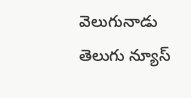వెలుగునాడు తెలుగు న్యూస్